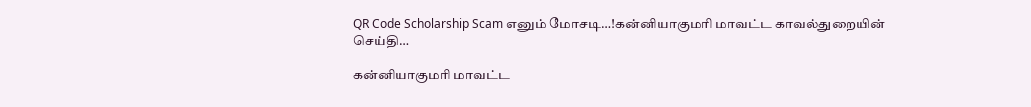QR Code Scholarship Scam எனும் மோசடி…!கன்னியாகுமரி மாவட்ட காவல்துறையின் செய்தி…

கன்னியாகுமரி மாவட்ட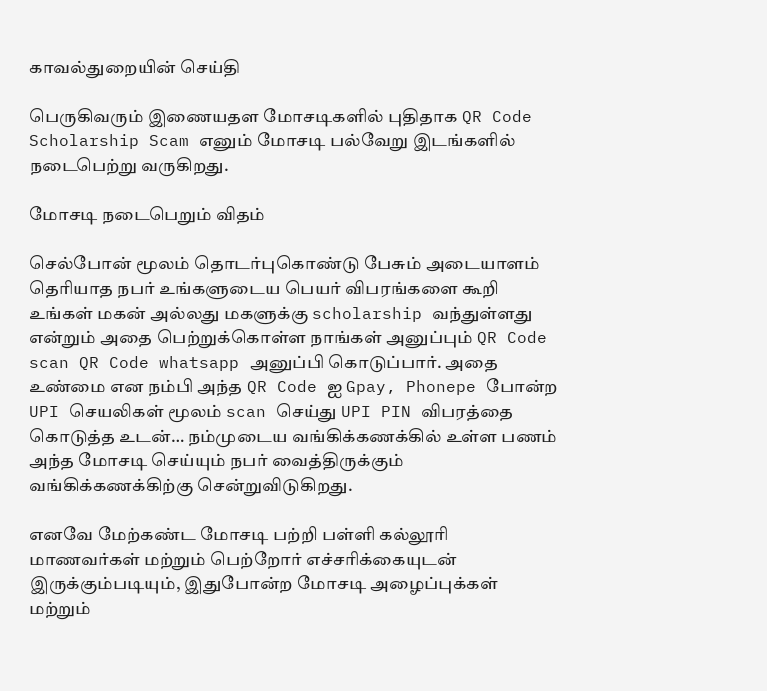காவல்துறையின் செய்தி

பெருகிவரும் இணையதள மோசடிகளில் புதிதாக QR Code Scholarship Scam எனும் மோசடி பல்வேறு இடங்களில் நடைபெற்று வருகிறது.

மோசடி நடைபெறும் விதம்

செல்போன் மூலம் தொடர்புகொண்டு பேசும் அடையாளம் தெரியாத நபர் உங்களுடைய பெயர் விபரங்களை கூறி உங்கள் மகன் அல்லது மகளுக்கு scholarship வந்துள்ளது என்றும் அதை பெற்றுக்கொள்ள நாங்கள் அனுப்பும் QR Code scan QR Code whatsapp அனுப்பி கொடுப்பார். அதை உண்மை என நம்பி அந்த QR Code ஐ Gpay, Phonepe போன்ற UPI செயலிகள் மூலம் scan செய்து UPI PIN விபரத்தை கொடுத்த உடன்… நம்முடைய வங்கிக்கணக்கில் உள்ள பணம் அந்த மோசடி செய்யும் நபர் வைத்திருக்கும் வங்கிக்கணக்கிற்கு சென்றுவிடுகிறது.

எனவே மேற்கண்ட மோசடி பற்றி பள்ளி கல்லூரி மாணவர்கள் மற்றும் பெற்றோர் எச்சரிக்கையுடன் இருக்கும்படியும், இதுபோன்ற மோசடி அழைப்புக்கள் மற்றும்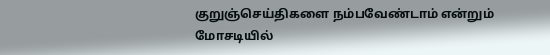குறுஞ்செய்திகளை நம்பவேண்டாம் என்றும் மோசடியில்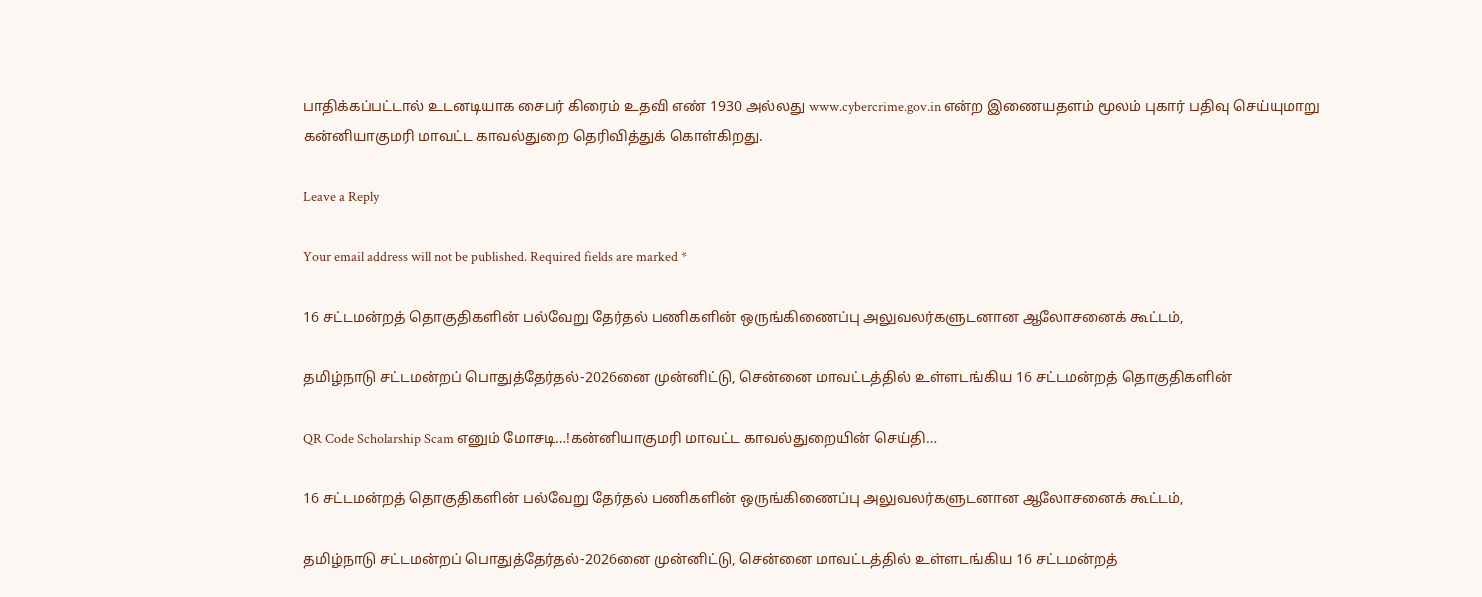பாதிக்கப்பட்டால் உடனடியாக சைபர் கிரைம் உதவி எண் 1930 அல்லது www.cybercrime.gov.in என்ற இணையதளம் மூலம் புகார் பதிவு செய்யுமாறு கன்னியாகுமரி மாவட்ட காவல்துறை தெரிவித்துக் கொள்கிறது.

Leave a Reply

Your email address will not be published. Required fields are marked *

16 சட்டமன்றத் தொகுதிகளின் பல்வேறு தேர்தல் பணிகளின் ஒருங்கிணைப்பு அலுவலர்களுடனான ஆலோசனைக் கூட்டம்,

தமிழ்நாடு சட்டமன்றப் பொதுத்தேர்தல்-2026னை முன்னிட்டு, சென்னை மாவட்டத்தில் உள்ளடங்கிய 16 சட்டமன்றத் தொகுதிகளின்

QR Code Scholarship Scam எனும் மோசடி…!கன்னியாகுமரி மாவட்ட காவல்துறையின் செய்தி…

16 சட்டமன்றத் தொகுதிகளின் பல்வேறு தேர்தல் பணிகளின் ஒருங்கிணைப்பு அலுவலர்களுடனான ஆலோசனைக் கூட்டம்,

தமிழ்நாடு சட்டமன்றப் பொதுத்தேர்தல்-2026னை முன்னிட்டு, சென்னை மாவட்டத்தில் உள்ளடங்கிய 16 சட்டமன்றத்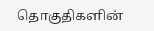தொகுதிகளின்